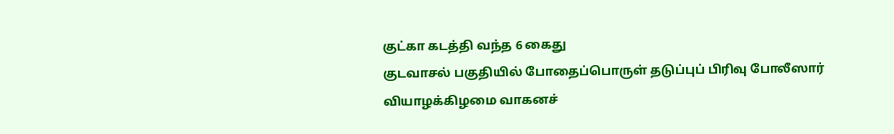குட்கா கடத்தி வந்த 6 கைது
குடவாசல் பகுதியில் போதைப்பொருள் தடுப்புப் பிரிவு போலீஸார் வியாழக்கிழமை வாகனச்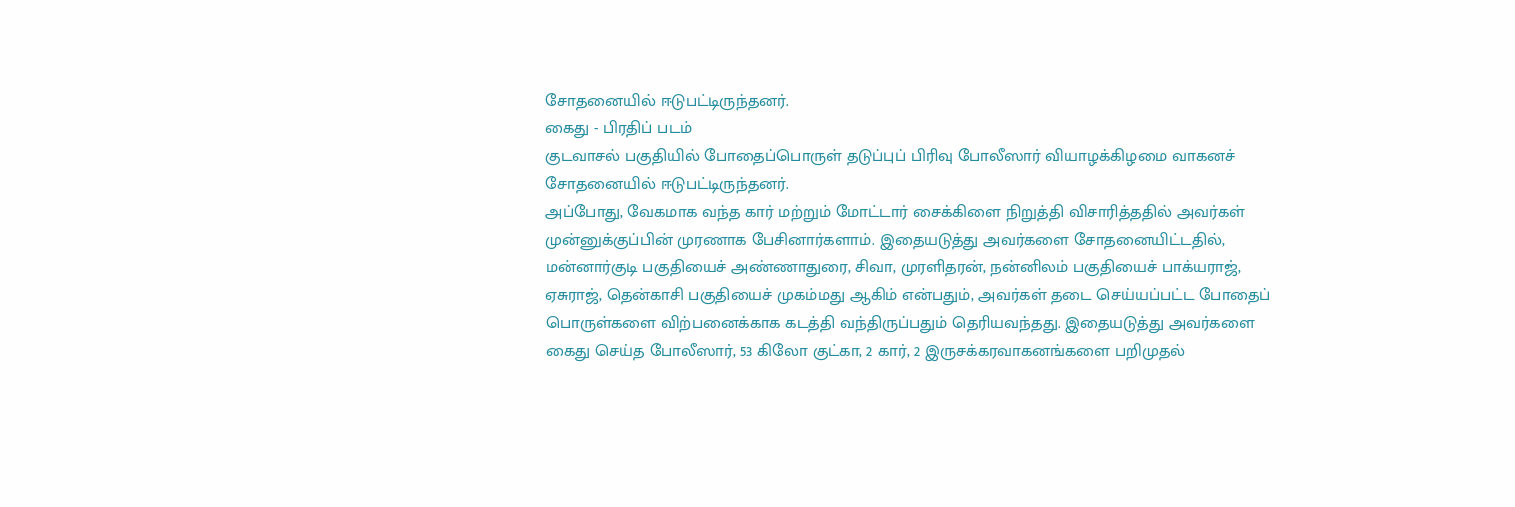சோதனையில் ஈடுபட்டிருந்தனர்.
கைது - பிரதிப் படம்
குடவாசல் பகுதியில் போதைப்பொருள் தடுப்புப் பிரிவு போலீஸார் வியாழக்கிழமை வாகனச் சோதனையில் ஈடுபட்டிருந்தனர்.
அப்போது, வேகமாக வந்த கார் மற்றும் மோட்டார் சைக்கிளை நிறுத்தி விசாரித்ததில் அவர்கள் முன்னுக்குப்பின் முரணாக பேசினார்களாம். இதையடுத்து அவர்களை சோதனையிட்டதில், மன்னார்குடி பகுதியைச் அண்ணாதுரை, சிவா, முரளிதரன், நன்னிலம் பகுதியைச் பாக்யராஜ், ஏசுராஜ், தென்காசி பகுதியைச் முகம்மது ஆகிம் என்பதும், அவர்கள் தடை செய்யப்பட்ட போதைப் பொருள்களை விற்பனைக்காக கடத்தி வந்திருப்பதும் தெரியவந்தது. இதையடுத்து அவர்களை கைது செய்த போலீஸார், 53 கிலோ குட்கா, 2 கார், 2 இருசக்கரவாகனங்களை பறிமுதல்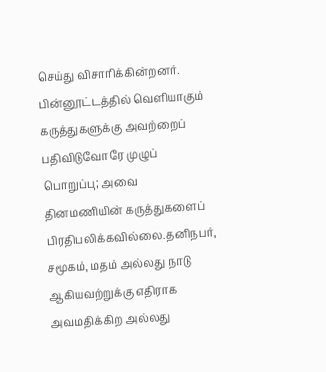செய்து விசாரிக்கின்றனர்.
பின்னூட்டத்தில் வெளியாகும் கருத்துகளுக்கு அவற்றைப் பதிவிடுவோரே முழுப் பொறுப்பு; அவை தினமணியின் கருத்துகளைப் பிரதிபலிக்கவில்லை.தனிநபர், சமூகம், மதம் அல்லது நாடு ஆகியவற்றுக்கு எதிராக அவமதிக்கிற அல்லது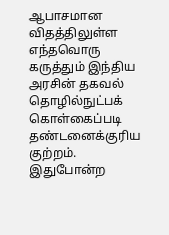ஆபாசமான விதத்திலுள்ள எந்தவொரு கருத்தும் இந்திய அரசின் தகவல் தொழில்நுட்பக் கொள்கைப்படி தண்டனைக்குரிய குற்றம். இதுபோன்ற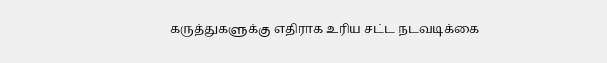கருத்துகளுக்கு எதிராக உரிய சட்ட நடவடிக்கை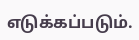எடுக்கப்படும்.